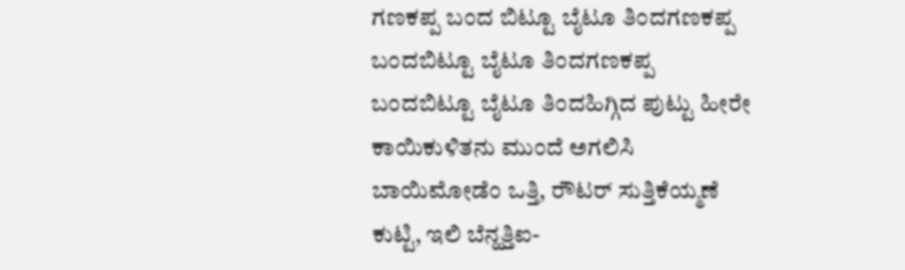ಗಣಕಪ್ಪ ಬಂದ ಬಿಟ್ಟೂ ಬೈಟೂ ತಿಂದಗಣಕಪ್ಪ ಬಂದಬಿಟ್ಟೂ ಬೈಟೂ ತಿಂದಗಣಕಪ್ಪ ಬಂದಬಿಟ್ಟೂ ಬೈಟೂ ತಿಂದಹಿಗ್ಗಿದ ಪುಟ್ಟು ಹೀರೇ ಕಾಯಿಕುಳಿತನು ಮುಂದೆ ಅಗಲಿಸಿ ಬಾಯಿಮೋಡೆಂ ಒತ್ತಿ, ರೌಟರ್ ಸುತ್ತಿಕೆಯ್ಮಣೆ ಕುಟ್ಟಿ, ಇಲಿ ಬೆನ್ಹತ್ತಿಐ-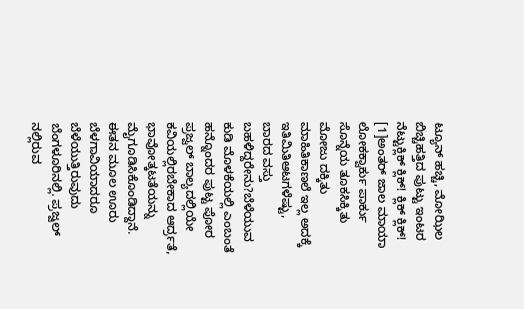ಟ್ಯೂನ್ ಹಚ್ಚಿ, ಮೋಝಿಲ ಬಿಚ್ಚಿಹತ್ತಿದ ಪುಟ್ಟು ಇಂಟರ ನೆಟ್ಟುಕ್ಲಿಕ್ ಕ್ಲಿಕ್! ಕ್ಲಿಕ್ ಕ್ಲಿಕ್! [1]ಅಂತರ್ ಜಾಲ ಮಾಯಾ ಲೋಕಕ್ವಾರ್ಕು ಪಾರ್ಕು ಸೊನ್ನೆಯ ತೂಕಸಿಕ್ಕಿತು ಮೋಜು ದಕ್ಕಿತು ಮಾಹಿತಿಕಾಣಲೆ ಇಲ್ಲ ಅದಕ್ಕೆ ಇತಿಮಿತಿಆಟಗಳೆಷ್ಟು,
ಬಾರದ ವಸ್ತು ಬಹಳಿದ್ದರೇನು?ಬೆಳೆಯುವ ಕುಡಿ ಮೊಳಕೆಯಲ್ಲಿ ಎಂಬಂತೆ ಹನ್ನೊಂದರ ಪುಟ್ಟ ಪೋರ ಪ್ರಜ್ವಲ್ ಬಾಲ್ಯದಲ್ಲಿಯೇ ಕವಿಯಲ್ಲಿರಬೇಕಾದ ಆರ್ದ್ರತೆ, ಭಾವೋತ್ಕಟತೆಯನ್ನು ಮೈಗೂಡಿಸಿಕೊಂಡಿದ್ದಾನೆ. ಈತನ ಮೂಲ ಊರು ಬೆಳಗಾವಿಯಾದರೂ ಬೆಳೆಯುತ್ತಿರುವುದು ಬೆಂಗಳೂರಿನಲ್ಲಿ. ಪ್ರಜ್ವಲ್ ನಲ್ಲಿರುವ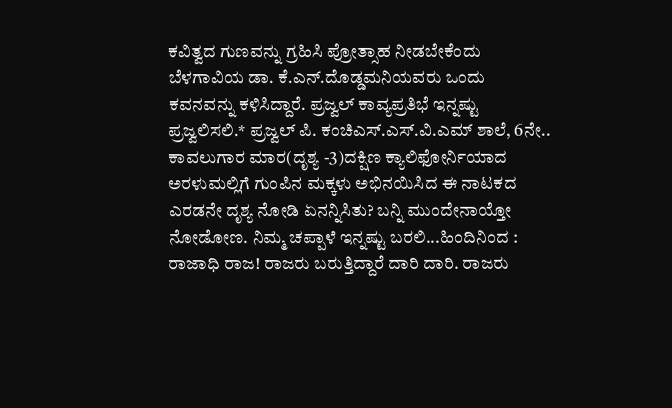ಕವಿತ್ವದ ಗುಣವನ್ನು ಗ್ರಹಿಸಿ ಪ್ರೋತ್ಸಾಹ ನೀಡಬೇಕೆಂದು ಬೆಳಗಾವಿಯ ಡಾ. ಕೆ.ಎನ್.ದೊಡ್ಡಮನಿಯವರು ಒಂದು ಕವನವನ್ನು ಕಳಿಸಿದ್ದಾರೆ. ಪ್ರಜ್ವಲ್ ಕಾವ್ಯಪ್ರತಿಭೆ ಇನ್ನಷ್ಟು ಪ್ರಜ್ವಲಿಸಲಿ.* ಪ್ರಜ್ವಲ್ ಪಿ. ಕಂಚಿಎಸ್.ಎಸ್.ವಿ.ಎಮ್ ಶಾಲೆ, 6ನೇ..
ಕಾವಲುಗಾರ ಮಾರ(ದೃಶ್ಯ -3)ದಕ್ಷಿಣ ಕ್ಯಾಲಿಫೋರ್ನಿಯಾದ ಅರಳುಮಲ್ಲಿಗೆ ಗುಂಪಿನ ಮಕ್ಕಳು ಅಭಿನಯಿಸಿದ ಈ ನಾಟಕದ ಎರಡನೇ ದೃಶ್ಯ ನೋಡಿ ಏನನ್ನಿಸಿತು? ಬನ್ನಿ ಮುಂದೇನಾಯ್ತೋ ನೋಡೋಣ. ನಿಮ್ಮ ಚಪ್ಪಾಳೆ ಇನ್ನಷ್ಟು ಬರಲಿ...ಹಿಂದಿನಿಂದ : ರಾಜಾಧಿ ರಾಜ! ರಾಜರು ಬರುತ್ತಿದ್ದಾರೆ ದಾರಿ ದಾರಿ. ರಾಜರು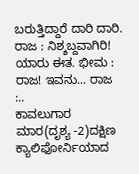ಬರುತ್ತಿದ್ದಾರೆ ದಾರಿ ದಾರಿ. ರಾಜ : ನಿಶ್ಶಬ್ದವಾಗಿರಿ! ಯಾರು ಈತ. ಭೀಮ : ರಾಜ! ಇವನು... ರಾಜ :..
ಕಾವಲುಗಾರ ಮಾರ(ದೃಶ್ಯ -2)ದಕ್ಷಿಣ ಕ್ಯಾಲಿಫೋರ್ನಿಯಾದ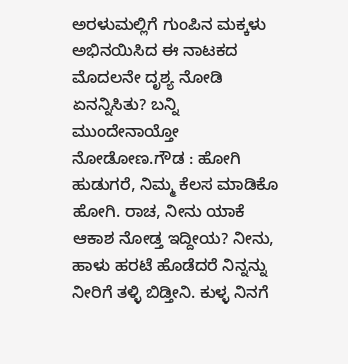ಅರಳುಮಲ್ಲಿಗೆ ಗುಂಪಿನ ಮಕ್ಕಳು ಅಭಿನಯಿಸಿದ ಈ ನಾಟಕದ ಮೊದಲನೇ ದೃಶ್ಯ ನೋಡಿ ಏನನ್ನಿಸಿತು? ಬನ್ನಿ ಮುಂದೇನಾಯ್ತೋ ನೋಡೋಣ.ಗೌಡ : ಹೋಗಿ ಹುಡುಗರೆ, ನಿಮ್ಮ ಕೆಲಸ ಮಾಡಿಕೊ ಹೋಗಿ. ರಾಚ, ನೀನು ಯಾಕೆ ಆಕಾಶ ನೋಡ್ತ ಇದ್ದೀಯ? ನೀನು, ಹಾಳು ಹರಟೆ ಹೊಡೆದರೆ ನಿನ್ನನ್ನು ನೀರಿಗೆ ತಳ್ಳಿ ಬಿಡ್ತೀನಿ. ಕುಳ್ಳ ನಿನಗೆ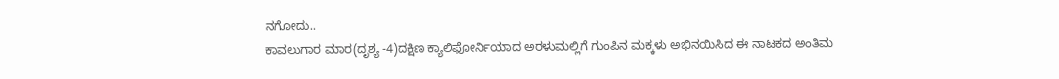ನಗೋದು..
ಕಾವಲುಗಾರ ಮಾರ(ದೃಶ್ಯ -4)ದಕ್ಷಿಣ ಕ್ಯಾಲಿಫೋರ್ನಿಯಾದ ಅರಳುಮಲ್ಲಿಗೆ ಗುಂಪಿನ ಮಕ್ಕಳು ಅಭಿನಯಿಸಿದ ಈ ನಾಟಕದ ಅಂತಿಮ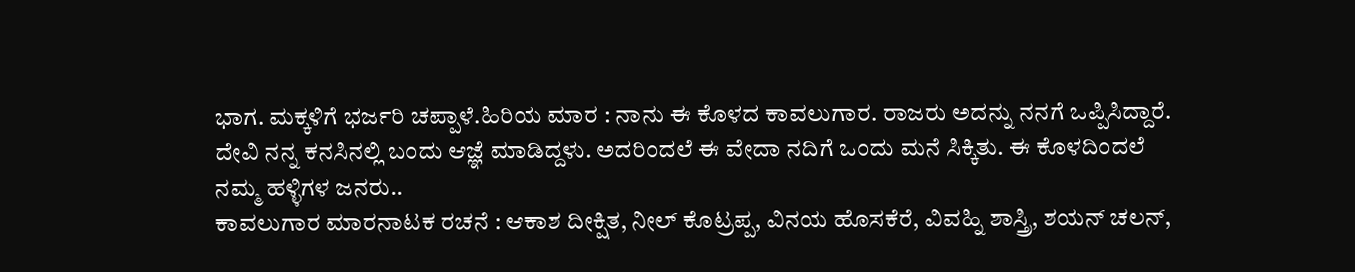ಭಾಗ. ಮಕ್ಕಳಿಗೆ ಭರ್ಜರಿ ಚಪ್ಪಾಳೆ.ಹಿರಿಯ ಮಾರ : ನಾನು ಈ ಕೊಳದ ಕಾವಲುಗಾರ. ರಾಜರು ಅದನ್ನು ನನಗೆ ಒಪ್ಪಿಸಿದ್ದಾರೆ. ದೇವಿ ನನ್ನ ಕನಸಿನಲ್ಲಿ ಬಂದು ಆಜ್ಞೆ ಮಾಡಿದ್ದಳು. ಅದರಿಂದಲೆ ಈ ವೇದಾ ನದಿಗೆ ಒಂದು ಮನೆ ಸಿಕ್ಕಿತು. ಈ ಕೊಳದಿಂದಲೆ ನಮ್ಮ ಹಳ್ಳಿಗಳ ಜನರು..
ಕಾವಲುಗಾರ ಮಾರನಾಟಕ ರಚನೆ : ಆಕಾಶ ದೀಕ್ಷಿತ, ನೀಲ್ ಕೊಟ್ರಪ್ಪ, ವಿನಯ ಹೊಸಕೆರೆ, ವಿವಹ್ನಿ ಶಾಸ್ತ್ರಿ, ಶಯನ್ ಚಲನ್,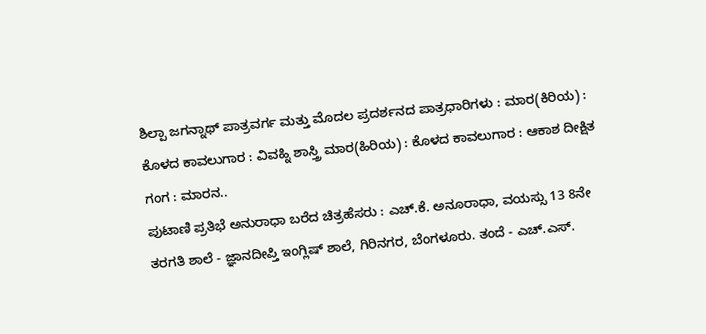ಶಿಲ್ಪಾ ಜಗನ್ನಾಥ್ ಪಾತ್ರವರ್ಗ ಮತ್ತು ಮೊದಲ ಪ್ರದರ್ಶನದ ಪಾತ್ರಧಾರಿಗಳು : ಮಾರ(ಕಿರಿಯ) : ಕೊಳದ ಕಾವಲುಗಾರ : ವಿವಹ್ನಿ ಶಾಸ್ತ್ರಿ ಮಾರ(ಹಿರಿಯ) : ಕೊಳದ ಕಾವಲುಗಾರ : ಆಕಾಶ ದೀಕ್ಷಿತ ಗಂಗ : ಮಾರನ..
ಪುಟಾಣಿ ಪ್ರತಿಭೆ ಅನುರಾಧಾ ಬರೆದ ಚಿತ್ರಹೆಸರು : ಎಚ್.ಕೆ. ಅನೂರಾಧಾ, ವಯಸ್ಸು 13 8ನೇ ತರಗತಿ ಶಾಲೆ - ಜ್ಞಾನದೀಪ್ತಿ ಇಂಗ್ಲಿಷ್ ಶಾಲೆ, ಗಿರಿನಗರ, ಬೆಂಗಳೂರು. ತಂದೆ - ಎಚ್.ಎಸ್.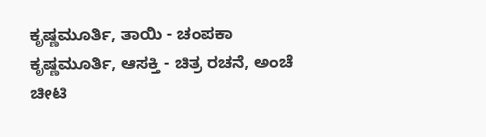ಕೃಷ್ಣಮೂರ್ತಿ, ತಾಯಿ - ಚಂಪಕಾ ಕೃಷ್ಣಮೂರ್ತಿ, ಆಸಕ್ತಿ - ಚಿತ್ರ ರಚನೆ, ಅಂಚೆ ಚೀಟಿ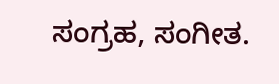ಸಂಗ್ರಹ, ಸಂಗೀತ.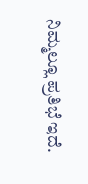ನಿಮ್ಮಲ್ಲೂ ಪ್ರತಿಭೆ ಇದೆ.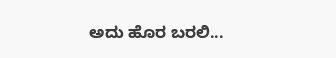ಅದು ಹೊರ ಬರಲಿ...